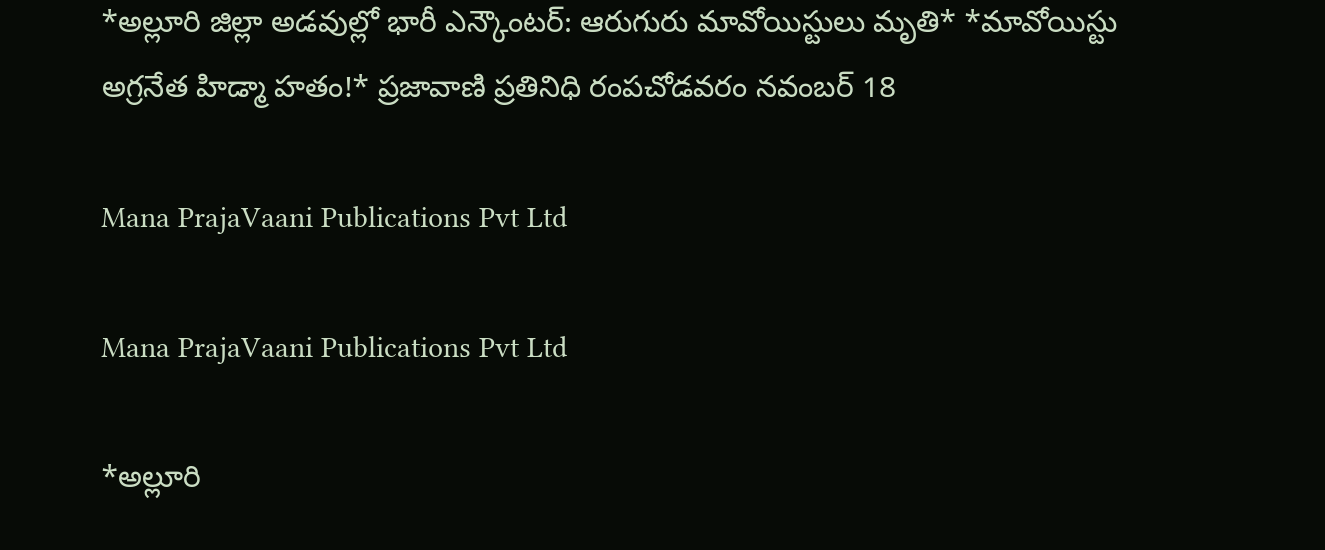*అల్లూరి జిల్లా అడవుల్లో భారీ ఎన్కౌంటర్: ఆరుగురు మావోయిస్టులు మృతి* *మావోయిస్టు అగ్రనేత హిడ్మా హతం!* ప్రజావాణి ప్రతినిధి రంపచోడవరం నవంబర్ 18

Mana PrajaVaani Publications Pvt Ltd

Mana PrajaVaani Publications Pvt Ltd

*అల్లూరి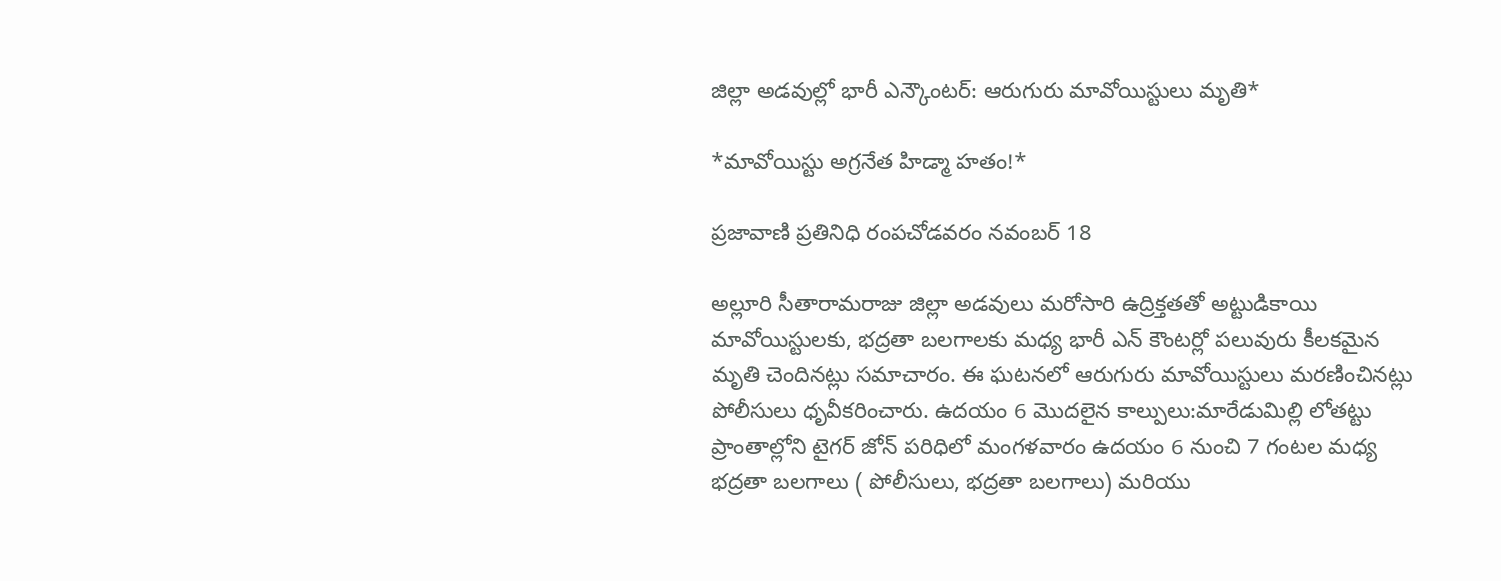జిల్లా అడవుల్లో భారీ ఎన్కౌంటర్: ఆరుగురు మావోయిస్టులు మృతి*

*మావోయిస్టు అగ్రనేత హిడ్మా హతం!*

ప్రజావాణి ప్రతినిధి రంపచోడవరం నవంబర్ 18

అల్లూరి సీతారామరాజు జిల్లా అడవులు మరోసారి ఉద్రిక్తతతో అట్టుడికాయి మావోయిస్టులకు, భద్రతా బలగాలకు మధ్య భారీ ఎన్ కౌంటర్లో పలువురు కీలకమైన మృతి చెందినట్లు సమాచారం. ఈ ఘటనలో ఆరుగురు మావోయిస్టులు మరణించినట్లు పోలీసులు ధృవీకరించారు. ఉదయం 6 మొదలైన కాల్పులు:మారేడుమిల్లి లోతట్టు ప్రాంతాల్లోని టైగర్ జోన్ పరిధిలో మంగళవారం ఉదయం 6 నుంచి 7 గంటల మధ్య భద్రతా బలగాలు ( పోలీసులు, భద్రతా బలగాలు) మరియు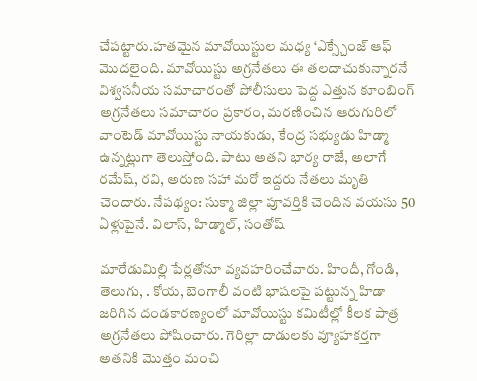చేపట్టారు.హతమైన మావోయిస్టుల మధ్య ‘ఎక్స్చేంజ్ ఆఫ్ మొదలైంది. మావోయిస్టు అగ్రనేతలు ఈ తలదాచుకున్నారనే విశ్వసనీయ సమాచారంతో పోలీసులు పెద్ద ఎత్తున కూంబింగ్ అగ్రనేతలు సమాచారం ప్రకారం, మరణించిన ఆరుగురిలో వాంటెడ్ మావోయిస్టు నాయకుడు, కేంద్ర సభ్యుడు హిడ్మా ఉన్నట్లుగా తెలుస్తోంది. పాటు అతని భార్య రాజే, అలాగే రమేష్, రవి, అరుణ సహా మరో ఇద్దరు నేతలు మృతి చెందారు. నేపథ్యం: సుక్మా జిల్లా పూవర్తికి చెందిన వయసు 50 ఏళ్లుపైనే. విలాస్, హిడ్మాల్, సంతోష్

మారేడుమిల్లి పేర్లతోనూ వ్యవహరించేవారు. హిందీ, గోండి, తెలుగు, . కోయ, బెంగాలీ వంటి భాషలపై పట్టున్న హిడా జరిగిన దండకారణ్యంలో మావోయిస్టు కమిటీల్లో కీలక పాత్ర అగ్రనేతలు పోషించారు. గెరిల్లా దాడులకు వ్యూహకర్తగా అతనికి మొత్తం మంచి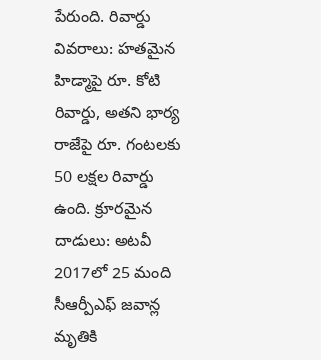పేరుంది. రివార్డు వివరాలు: హతమైన హిడ్మాపై రూ. కోటి రివార్డు, అతని భార్య రాజేపై రూ. గంటలకు 50 లక్షల రివార్డు ఉంది. క్రూరమైన దాడులు: అటవీ 2017లో 25 మంది సీఆర్పీఎఫ్ జవాన్ల మృతికి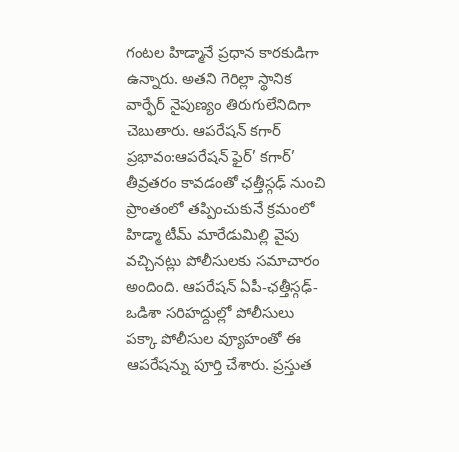గంటల హిడ్మానే ప్రధాన కారకుడిగా ఉన్నారు. అతని గెరిల్లా స్థానిక వార్ఫేర్ నైపుణ్యం తిరుగులేనిదిగా చెబుతారు. ఆపరేషన్ కగార్ ప్రభావం:ఆపరేషన్ ఫైర్’ కగార్’ తీవ్రతరం కావడంతో ఛత్తీస్గఢ్ నుంచి ప్రాంతంలో తప్పించుకునే క్రమంలో హిడ్మా టీమ్ మారేడుమిల్లి వైపు వచ్చినట్లు పోలీసులకు సమాచారం అందింది. ఆపరేషన్ ఏపీ-ఛత్తీస్గఢ్-ఒడిశా సరిహద్దుల్లో పోలీసులు పక్కా పోలీసుల వ్యూహంతో ఈ ఆపరేషన్ను పూర్తి చేశారు. ప్రస్తుత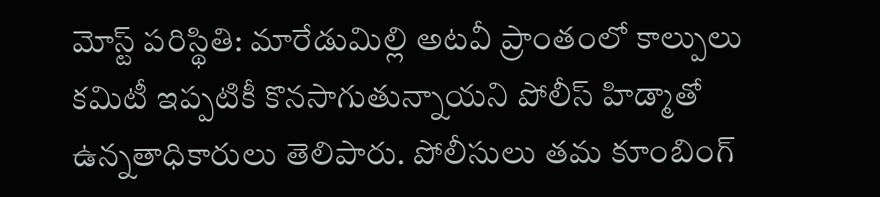మోస్ట్ పరిస్థితి: మారేడుమిల్లి అటవీ ప్రాంతంలో కాల్పులు కమిటీ ఇప్పటికీ కొనసాగుతున్నాయని పోలీస్ హిడ్మాతో ఉన్నతాధికారులు తెలిపారు. పోలీసులు తమ కూంబింగ్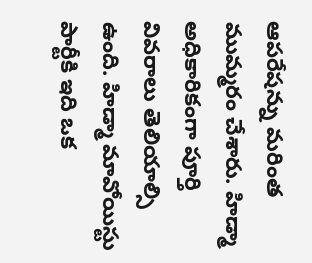ఆపరేషన్ను మరింత ముమ్మరం చేశారు. హిడ్మా అధికారికంగా పూర్తి వివరాలు తెలియాల్సి ఉంది. హిడ్మా మావోయిస్టు పార్టీకి ఇది ఒక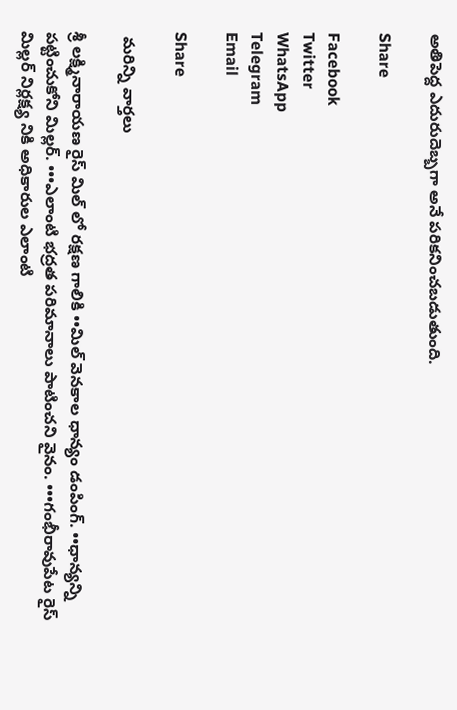అతిపెద్ద ఎదురుదెబ్బగా అనే పరికనించబడుతుంది.

Share

Facebook
Twitter
WhatsApp
Telegram
Email

Share

 మరిన్ని వార్తలు

శ్రీ లక్ష్మినారాయణ రైస్ మిల్ లో రక్షణ గాలికి ••మిల్ వెనకాల ధాన్యం డంపింగ్. ••ధాన్యన్ని పట్టించుకోని మిల్లర్. •••ఎలాంటి భద్రత పరిమానాలు పాటించని వైనం. •••గంభీరావుపేట రైస్ మిల్లర్ నిర్లక్ష్య నికి అధికారుల ఎలాంటి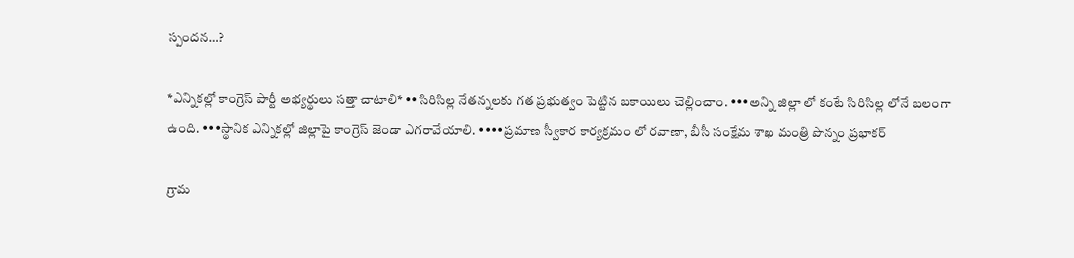స్పందన…?

*ఎన్నికల్లో కాంగ్రెస్ పార్టీ అభ్యర్థులు సత్తా చాటాలి* ••సిరిసిల్ల నేతన్నలకు గత ప్రభుత్వం పెట్టిన బకాయిలు చెల్లించాం. •••అన్ని జిల్లా లో కంటే సిరిసిల్ల లోనే బలంగా ఉంది. •••స్థానిక ఎన్నికల్లో జిల్లాపై కాంగ్రెస్ జెండా ఎగరావేయాలి. ••••ప్రమాణ స్వీకార కార్యక్రమం లో రవాణా, బీసీ సంక్షేమ శాఖ మంత్రి పొన్నం ప్రభాకర్

గ్రామ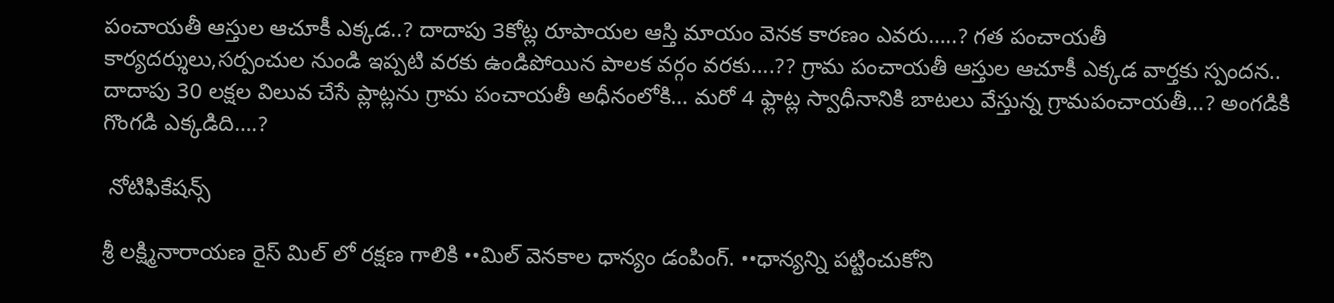పంచాయతీ ఆస్తుల ఆచూకీ ఎక్కడ..? దాదాపు 3కోట్ల రూపాయల ఆస్తి మాయం వెనక కారణం ఎవరు…..? గత పంచాయతీ కార్యదర్శులు,సర్పంచుల నుండి ఇప్పటి వరకు ఉండిపోయిన పాలక వర్గం వరకు….?? గ్రామ పంచాయతీ ఆస్తుల ఆచూకీ ఎక్కడ వార్తకు స్పందన.. దాదాపు 30 లక్షల విలువ చేసే ప్లాట్లను గ్రామ పంచాయతీ అధీనంలోకి… మరో 4 ఫ్లాట్ల స్వాధీనానికి బాటలు వేస్తున్న గ్రామపంచాయతీ…? అంగడికి గొంగడి ఎక్కడిది….?

 నోటిఫికేషన్స్

శ్రీ లక్ష్మినారాయణ రైస్ మిల్ లో రక్షణ గాలికి ••మిల్ వెనకాల ధాన్యం డంపింగ్. ••ధాన్యన్ని పట్టించుకోని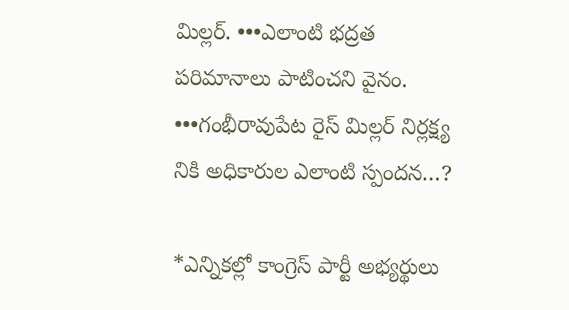మిల్లర్. •••ఎలాంటి భద్రత పరిమానాలు పాటించని వైనం. •••గంభీరావుపేట రైస్ మిల్లర్ నిర్లక్ష్య నికి అధికారుల ఎలాంటి స్పందన…?

*ఎన్నికల్లో కాంగ్రెస్ పార్టీ అభ్యర్థులు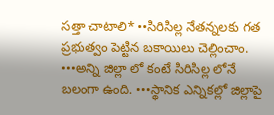సత్తా చాటాలి* ••సిరిసిల్ల నేతన్నలకు గత ప్రభుత్వం పెట్టిన బకాయిలు చెల్లించాం. •••అన్ని జిల్లా లో కంటే సిరిసిల్ల లోనే బలంగా ఉంది. •••స్థానిక ఎన్నికల్లో జిల్లాపై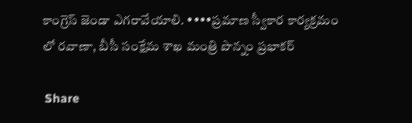కాంగ్రెస్ జెండా ఎగరావేయాలి. ••••ప్రమాణ స్వీకార కార్యక్రమం లో రవాణా, బీసీ సంక్షేమ శాఖ మంత్రి పొన్నం ప్రభాకర్

 Share